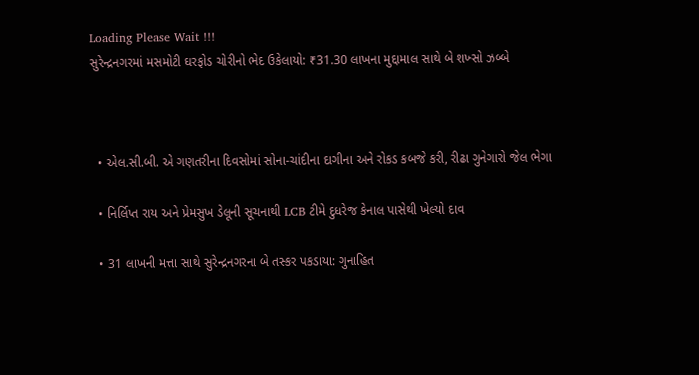Loading Please Wait !!!
સુરેન્દ્રનગરમાં મસમોટી ઘરફોડ ચોરીનો ભેદ ઉકેલાયો: ₹31.30 લાખના મુદ્દામાલ સાથે બે શખ્સો ઝબ્બે



  • એલ.સી.બી. એ ગણતરીના દિવસોમાં સોના-ચાંદીના દાગીના અને રોકડ કબજે કરી, રીઢા ગુનેગારો જેલ ભેગા

  • નિર્લિપ્ત રાય અને પ્રેમસુખ ડેલૂની સૂચનાથી LCB ટીમે દુધરેજ કેનાલ પાસેથી ખેલ્યો દાવ

  • 31 લાખની મત્તા સાથે સુરેન્દ્રનગરના બે તસ્કર પકડાયા: ગુનાહિત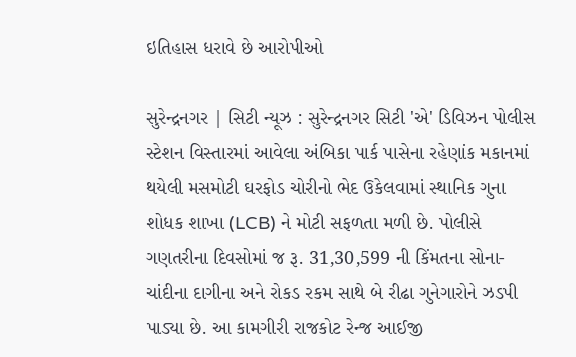ઇતિહાસ ધરાવે છે આરોપીઓ

સુરેન્દ્રનગર | સિટી ન્યૂઝ : સુરેન્દ્રનગર સિટી 'એ' ડિવિઝન પોલીસ સ્ટેશન વિસ્તારમાં આવેલા અંબિકા પાર્ક પાસેના રહેણાંક મકાનમાં થયેલી મસમોટી ઘરફોડ ચોરીનો ભેદ ઉકેલવામાં સ્થાનિક ગુના શોધક શાખા (LCB) ને મોટી સફળતા મળી છે. પોલીસે ગણતરીના દિવસોમાં જ રૂ. 31,30,599 ની કિંમતના સોના-ચાંદીના દાગીના અને રોકડ રકમ સાથે બે રીઢા ગુનેગારોને ઝડપી પાડ્યા છે. આ કામગીરી રાજકોટ રેન્જ આઈજી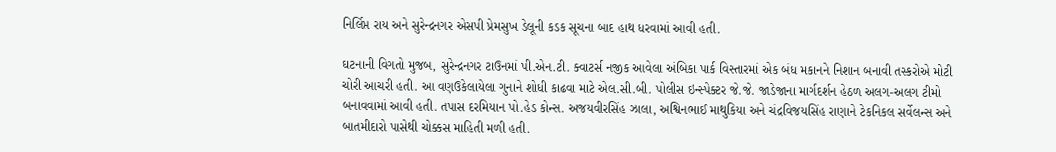નિર્લિપ્ત રાય અને સુરેન્દ્રનગર એસપી પ્રેમસુખ ડેલૂની કડક સૂચના બાદ હાથ ધરવામાં આવી હતી.

ઘટનાની વિગતો મુજબ, સુરેન્દ્રનગર ટાઉનમાં પી.એન.ટી. ક્વાટર્સ નજીક આવેલા અંબિકા પાર્ક વિસ્તારમાં એક બંધ મકાનને નિશાન બનાવી તસ્કરોએ મોટી ચોરી આચરી હતી. આ વણઉકેલાયેલા ગુનાને શોધી કાઢવા માટે એલ.સી.બી. પોલીસ ઇન્સ્પેક્ટર જે.જે. જાડેજાના માર્ગદર્શન હેઠળ અલગ-અલગ ટીમો બનાવવામાં આવી હતી. તપાસ દરમિયાન પો.હેડ કોન્સ. અજયવીરસિંહ ઝાલા, અશ્વિનભાઈ માથુકિયા અને ચંદ્રવિજયસિંહ રાણાને ટેકનિકલ સર્વેલન્સ અને બાતમીદારો પાસેથી ચોક્કસ માહિતી મળી હતી.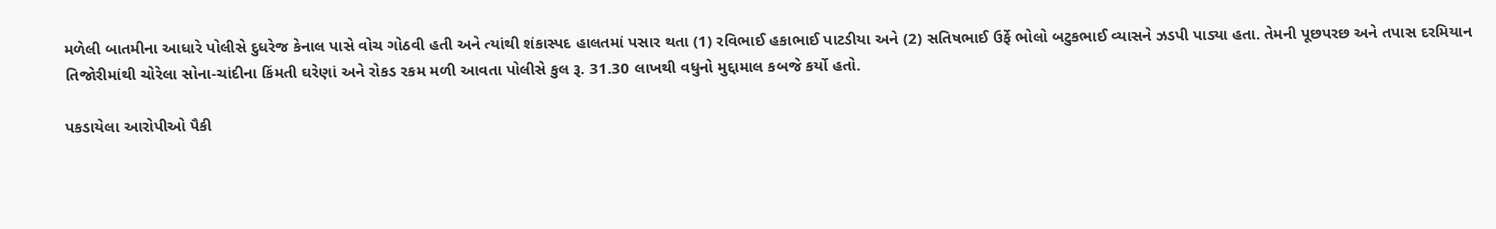મળેલી બાતમીના આધારે પોલીસે દુધરેજ કેનાલ પાસે વોચ ગોઠવી હતી અને ત્યાંથી શંકાસ્પદ હાલતમાં પસાર થતા (1) રવિભાઈ હકાભાઈ પાટડીયા અને (2) સતિષભાઈ ઉર્ફે ભોલો બટુકભાઈ વ્યાસને ઝડપી પાડ્યા હતા. તેમની પૂછપરછ અને તપાસ દરમિયાન તિજોરીમાંથી ચોરેલા સોના-ચાંદીના કિંમતી ઘરેણાં અને રોકડ રકમ મળી આવતા પોલીસે કુલ રૂ. 31.30 લાખથી વધુનો મુદ્દામાલ કબજે કર્યો હતો.

પકડાયેલા આરોપીઓ પૈકી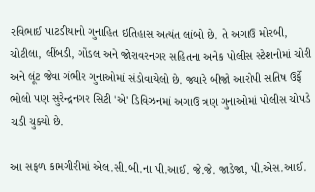રવિભાઈ પાટડીયાનો ગુનાહિત ઇતિહાસ અત્યંત લાંબો છે. તે અગાઉ મોરબી, ચોટીલા, લીંબડી, ગોંડલ અને જોરાવરનગર સહિતના અનેક પોલીસ સ્ટેશનોમાં ચોરી અને લૂંટ જેવા ગંભીર ગુનાઓમાં સંડોવાયેલો છે. જ્યારે બીજો આરોપી સતિષ ઉર્ફે ભોલો પણ સુરેન્દ્રનગર સિટી 'એ' ડિવિઝનમાં અગાઉ ત્રણ ગુનાઓમાં પોલીસ ચોપડે ચડી ચુક્યો છે.

આ સફળ કામગીરીમાં એલ.સી.બી.ના પી.આઈ. જે.જે. જાડેજા, પી.એસ.આઈ.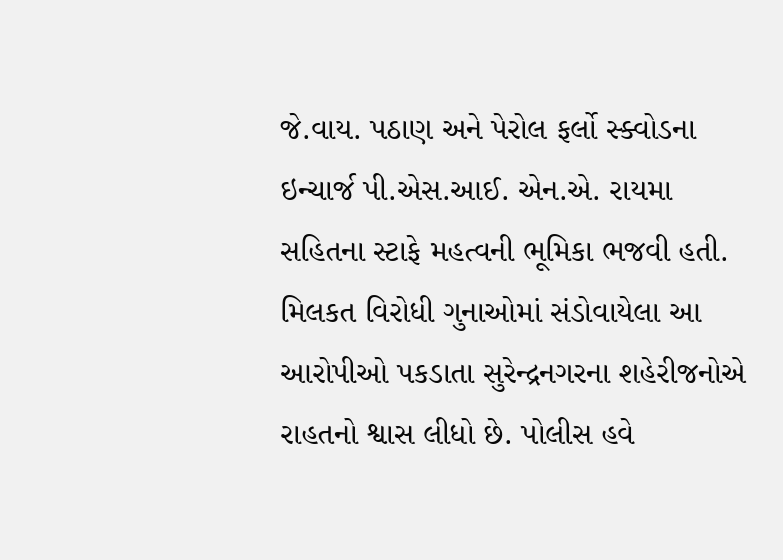જે.વાય. પઠાણ અને પેરોલ ફર્લો સ્ક્વોડના ઇન્ચાર્જ પી.એસ.આઈ. એન.એ. રાયમા સહિતના સ્ટાફે મહત્વની ભૂમિકા ભજવી હતી. મિલકત વિરોધી ગુનાઓમાં સંડોવાયેલા આ આરોપીઓ પકડાતા સુરેન્દ્રનગરના શહેરીજનોએ રાહતનો શ્વાસ લીધો છે. પોલીસ હવે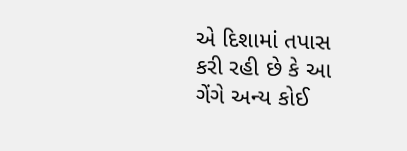એ દિશામાં તપાસ કરી રહી છે કે આ ગેંગે અન્ય કોઈ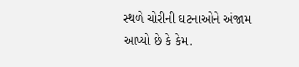સ્થળે ચોરીની ઘટનાઓને અંજામ આપ્યો છે કે કેમ.